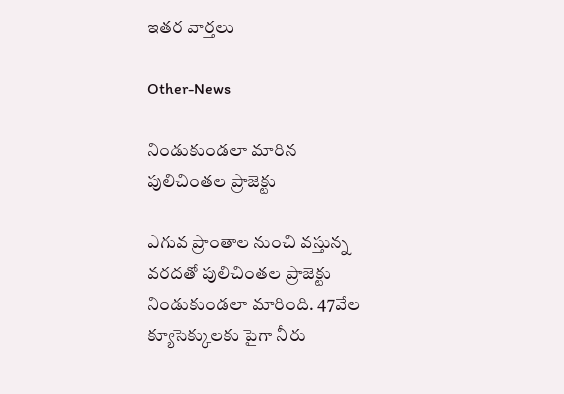ఇతర వార్తలు

Other-News

నిండుకుండలా మారిన పులిచింతల ప్రాజెక్టు

ఎగువ ప్రాంతాల నుంచి వస్తున్న వరదతో పులిచింతల ప్రాజెక్టు నిండుకుండలా మారింది. 47వేల క్యూసెక్కులకు పైగా నీరు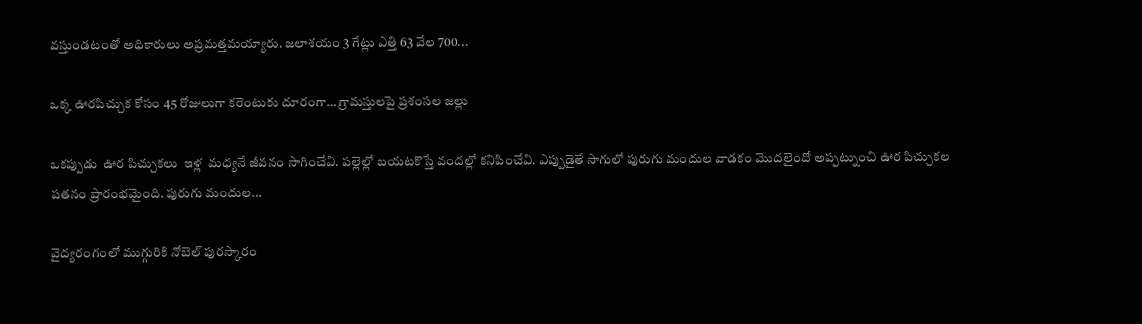వస్తుండటంతో అధికారులు అప్రమత్తమయ్యారు. జలాశయం 3 గేట్లు ఎత్తి 63 వేల 700...

ఒక్క ఊరపిచ్చుక కోసం 45 రోజులుగా కరెంటుకు దూరంగా… గ్రామస్తులపై ప్రశంసల జల్లు

ఒకప్పుడు  ఊర పిచ్చుకలు  ఇళ్ల  మధ్యనే జీవనం సాగించేవి. పల్లెల్లో బయటకొస్తే వందల్లో కనిపించేవి. ఎప్పుడైతే సాగులో పురుగు మందుల వాడకం మొదలైందో అప్పట్నుంచి ఊర పిచ్చుకల  పతనం ప్రారంభమైంది. పురుగు మందుల...

వైద్యరంగంలో ముగ్గురికి నోబెల్‌ పురస్కారం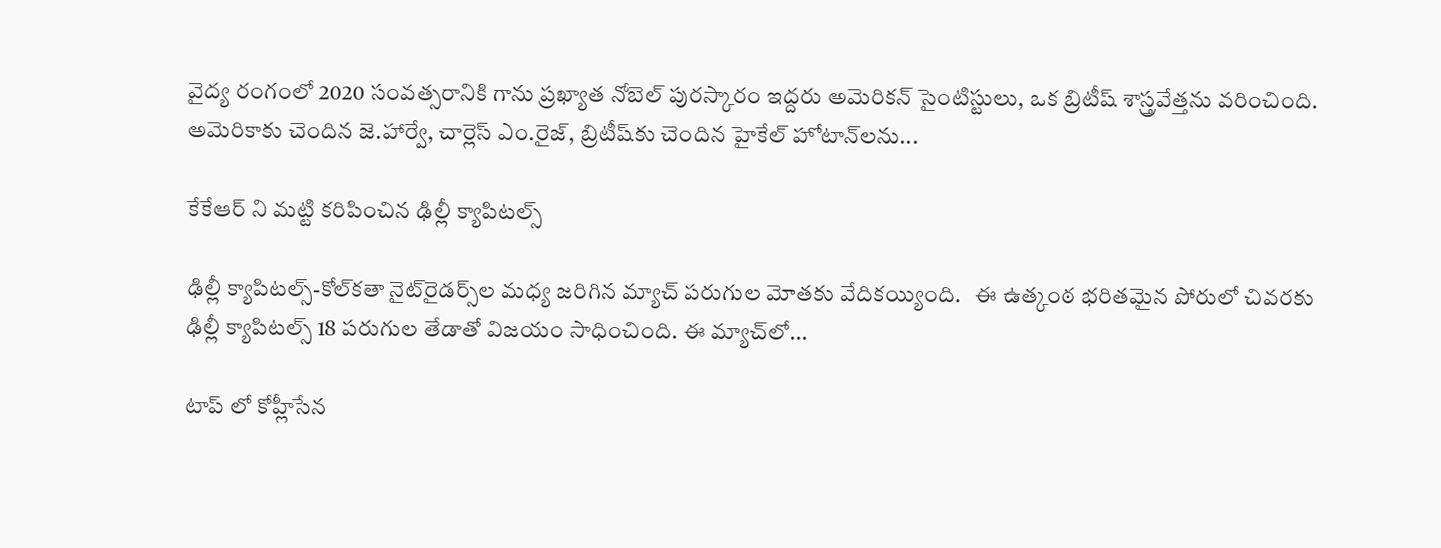వైద్య రంగంలో 2020 సంవత్సరానికి గాను ప్రఖ్యాత నోబెల్‌ పురస్కారం ఇద్దరు అమెరికన్‌ సైంటిస్టులు, ఒక బ్రిటీష్‌ శాస్త్రవేత్తను వరించింది. అమెరికాకు చెందిన జె.హార్వే, చార్లెస్‌ ఎం.రైజ్‌, బ్రిటీష్‌కు చెందిన హైకేల్‌ హోటాన్‌లను...

కేకేఆర్‌ ని మట్టి కరిపించిన ఢిల్లీ క్యాపిటల్స్‌

ఢిల్లీ క్యాపిటల్స్‌-కోల్‌కతా నైట్‌రైడర్స్‌ల మధ్య జరిగిన మ్యాచ్‌ పరుగుల మోతకు వేదికయ్యింది.   ఈ ఉత్కంఠ భరితమైన పోరులో చివరకు ఢిల్లీ క్యాపిటల్స్‌ 18 పరుగుల తేడాతో విజయం సాధించింది. ఈ మ్యాచ్‌లో...

టాప్ లో కోహ్లీసేన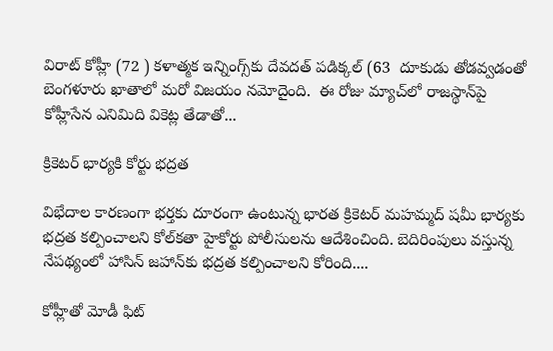విరాట్‌ కోహ్లీ (72 ) కళాత్మక ఇన్నింగ్స్‌కు దేవదత్ పడిక్కల్‌ (63  దూకుడు తోడవ్వడంతో బెంగళూరు ఖాతాలో మరో విజయం నమోదైంది.  ఈ రోజు మ్యాచ్‌లో రాజస్థాన్‌పై కోహ్లీసేన ఎనిమిది వికెట్ల తేడాతో...

క్రికెటర్ భార్యకి కోర్టు భద్రత

విభేదాల కారణంగా భర్తకు దూరంగా ఉంటున్న భారత క్రికెటర్‌ మహమ్మద్‌ షమీ భార్యకు భద్రత కల్పించాలని కోల్‌కతా హైకోర్టు పోలీసులను ఆదేశించింది. బెదిరింపులు వస్తున్న నేపథ్యంలో హాసిన్‌ జహాన్‌కు భద్రత కల్పించాలని కోరింది....

కోహ్లీతో మోడీ ఫిట్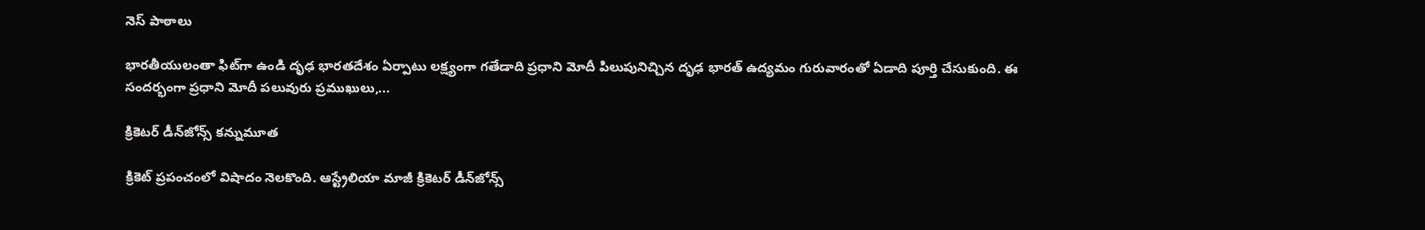నెస్ పాఠాలు

భారతీయులంతా ఫిట్‌గా ఉండి దృఢ భారతదేశం ఏర్పాటు లక్ష్యంగా గతేడాది ప్రధాని మోదీ పిలుపునిచ్చిన దృఢ భారత్‌ ఉద్యమం గురువారంతో ఏడాది పూర్తి చేసుకుంది. ఈ సందర్భంగా ప్రధాని మోదీ పలువురు ప్రముఖులు,...

క్రికెటర్‌ డీన్‌జోన్స్‌ కన్నుమూత

క్రికెట్ ప్రపంచంలో విషాదం నెలకొంది. ఆస్ట్రేలియా మాజీ క్రికెటర్ డీన్‌జోన్స్‌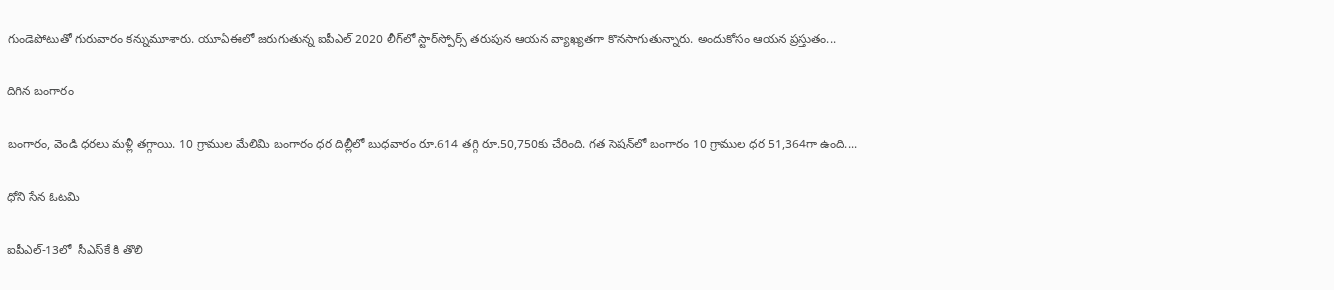గుండెపోటుతో గురువారం కన్నుమూశారు. యూఏఈలో జరుగుతున్న ఐపీఎల్‌ 2020 లీగ్‌లో స్టార్‌స్పోర్స్‌ తరుపున ఆయన వ్యాఖ్యతగా కొనసాగుతున్నారు. అందుకోసం ఆయన ప్రస్తుతం...

దిగిన బంగారం

బంగారం, వెండి ధరలు మళ్లీ తగ్గాయి. 10 గ్రాముల మేలిమి బంగారం ధర దిల్లీలో బుధవారం రూ.614 తగ్గి రూ.50,750కు చేరింది. గత సెషన్‌లో బంగారం 10 గ్రాముల ధర 51,364గా ఉంది....

ధోని సేన ఓటమి

ఐపీఎల్‌-13లో  సీఎస్‌కే కి తొలి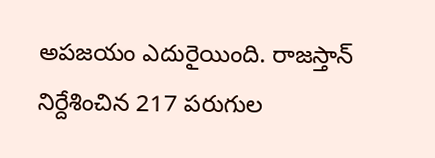అపజయం ఎదురైయింది. రాజస్తాన్‌ నిర్దేశించిన 217 పరుగుల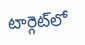టార్గెట్‌లో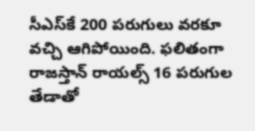సీఎస్‌కే 200 పరుగులు వరకూ వచ్చి ఆగిపోయింది. ఫలితంగా రాజస్తాన్‌ రాయల్స్‌ 16 పరుగుల తేడాతో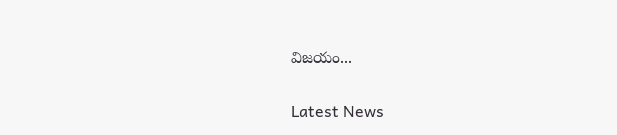విజయం...

Latest News